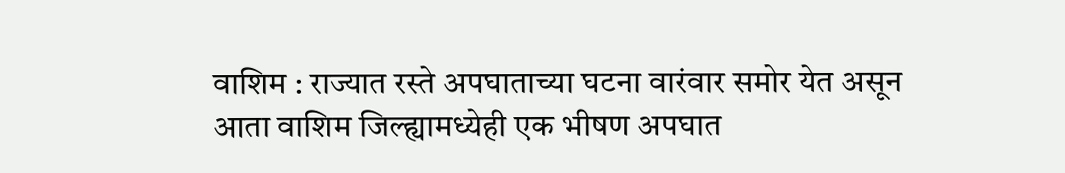वाशिम : राज्यात रस्ते अपघाताच्या घटना वारंवार समोर येत असून आता वाशिम जिल्ह्यामध्येही एक भीषण अपघात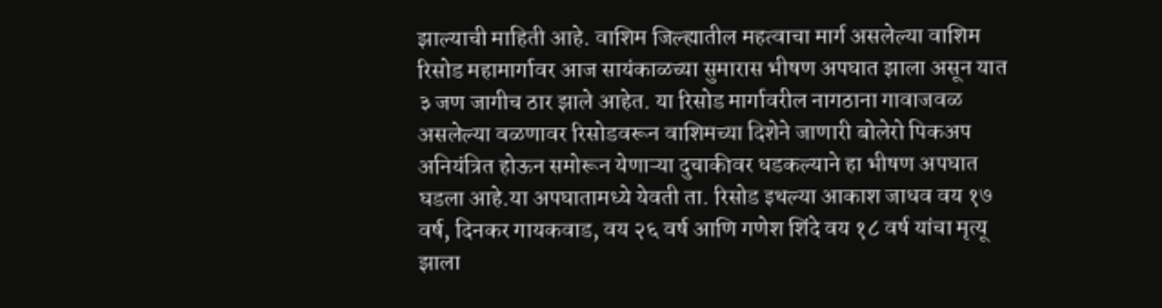झाल्याची माहिती आहे. वाशिम जिल्ह्यातील महत्वाचा मार्ग असलेल्या वाशिम रिसोड महामार्गावर आज सायंकाळच्या सुमारास भीषण अपघात झाला असून यात ३ जण जागीच ठार झाले आहेत. या रिसोड मार्गावरील नागठाना गावाजवळ असलेल्या वळणावर रिसोडवरून वाशिमच्या दिशेने जाणारी बोलेरो पिकअप अनियंत्रित होऊन समोरून येणाऱ्या दुचाकीवर धडकल्याने हा भीषण अपघात घडला आहे.या अपघातामध्ये येवती ता. रिसोड इथल्या आकाश जाधव वय १७ वर्ष, दिनकर गायकवाड, वय २६ वर्ष आणि गणेश शिंदे वय १८ वर्ष यांचा मृत्यू झाला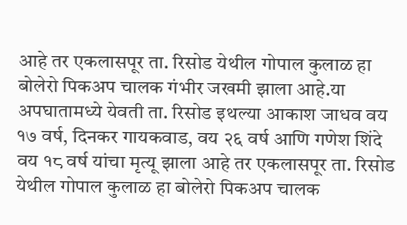आहे तर एकलासपूर ता. रिसोड येथील गोपाल कुलाळ हा बोलेरो पिकअप चालक गंभीर जखमी झाला आहे.या अपघातामध्ये येवती ता. रिसोड इथल्या आकाश जाधव वय १७ वर्ष, दिनकर गायकवाड, वय २६ वर्ष आणि गणेश शिंदे वय १८ वर्ष यांचा मृत्यू झाला आहे तर एकलासपूर ता. रिसोड येथील गोपाल कुलाळ हा बोलेरो पिकअप चालक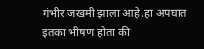गंभीर जखमी झाला आहे.हा अपघात इतका भीषण होता की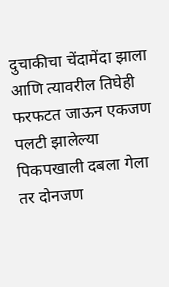दुचाकीचा चेंदामेंदा झाला आणि त्यावरील तिघेही फरफटत जाऊन एकजण पलटी झालेल्या पिकपखाली दबला गेला तर दोनजण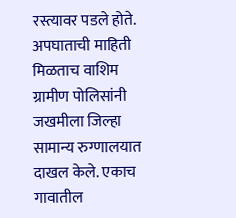रस्त्यावर पडले होते. अपघाताची माहिती मिळताच वाशिम ग्रामीण पोलिसांनी जखमीला जिल्हा सामान्य रुग्णालयात दाखल केले. एकाच गावातील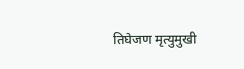तिघेजण मृत्युमुखी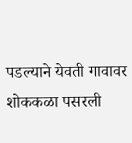पडल्याने येवती गावावर शोककळा पसरली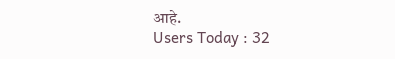आहे.
Users Today : 32